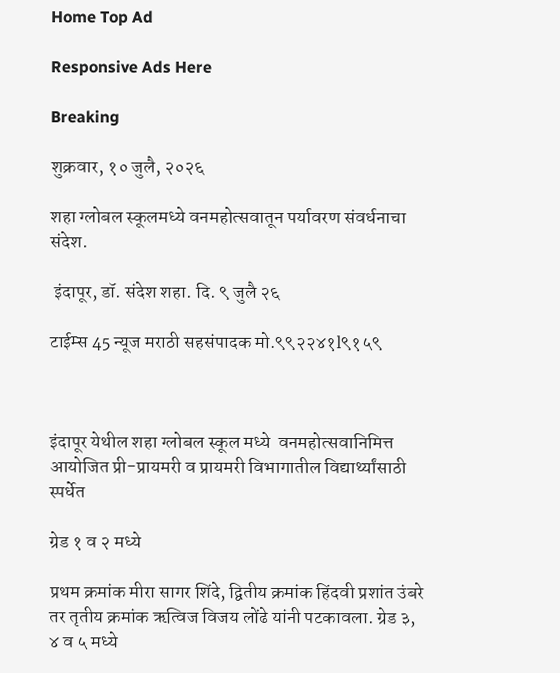Home Top Ad

Responsive Ads Here

Breaking

शुक्रवार, १० जुलै, २०२६

शहा ग्लोबल स्कूलमध्ये वनमहोत्सवातून पर्यावरण संवर्धनाचा संदेश.

 इंदापूर, डॉ. संदेश शहा. दि. ९ जुलै २६

टाईम्स 45 न्यूज मराठी सहसंपादक मो.९९२२४१l९१५९



इंदापूर येथील शहा ग्लोबल स्कूल मध्ये  वनमहोत्सवानिमित्त आयोजित प्री-प्रायमरी व प्रायमरी विभागातील विद्यार्थ्यांसाठी स्पर्धेत

ग्रेड १ व २ मध्ये

प्रथम क्रमांक मीरा सागर शिंदे, द्वितीय क्रमांक हिंदवी प्रशांत उंबरे तर तृतीय क्रमांक ऋत्विज विजय लोंढे यांनी पटकावला. ग्रेड ३, ४ व ५ मध्ये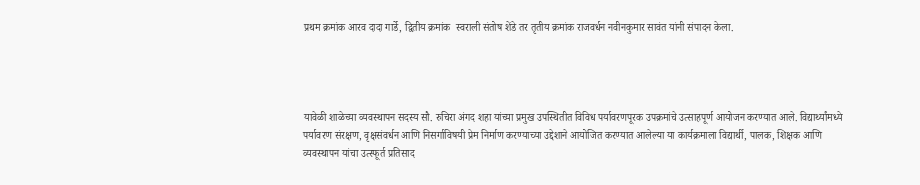प्रथम क्रमांक आरव दादा गार्डे, द्वितीय क्रमांक  स्वराली संतोष शेंडे तर तृतीय क्रमांक राजवर्धन नवीनकुमार सावंत यांनी संपादन केला.




यावेळी शाळेच्या व्यवस्थापन सदस्य सौ. रुचिरा अंगद शहा यांच्या प्रमुख उपस्थितीत विविध पर्यावरणपूरक उपक्रमांचे उत्साहपूर्ण आयोजन करण्यात आले. विद्यार्थ्यांमध्ये पर्यावरण संरक्षण, वृक्षसंवर्धन आणि निसर्गाविषयी प्रेम निर्माण करण्याच्या उद्देशाने आयोजित करण्यात आलेल्या या कार्यक्रमाला विद्यार्थी, पालक, शिक्षक आणि व्यवस्थापन यांचा उत्स्फूर्त प्रतिसाद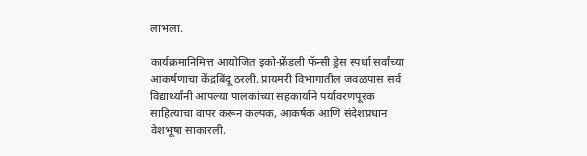लाभला.

कार्यक्रमानिमित्त आयोजित इको-फ्रेंडली फॅन्सी ड्रेस स्पर्धा सर्वांच्या आकर्षणाचा केंद्रबिंदू ठरली. प्रायमरी विभागातील जवळपास सर्व विद्यार्थ्यांनी आपल्या पालकांच्या सहकार्याने पर्यावरणपूरक साहित्याचा वापर करून कल्पक, आकर्षक आणि संदेशप्रधान वेशभूषा साकारली.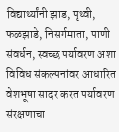विद्यार्थ्यांनी झाड, पृथ्वी, फळझाडे, निसर्गमाता, पाणी संवर्धन, स्वच्छ पर्यावरण अशा विविध संकल्पनांवर आधारित वेशभूषा सादर करत पर्यावरण संरक्षणाचा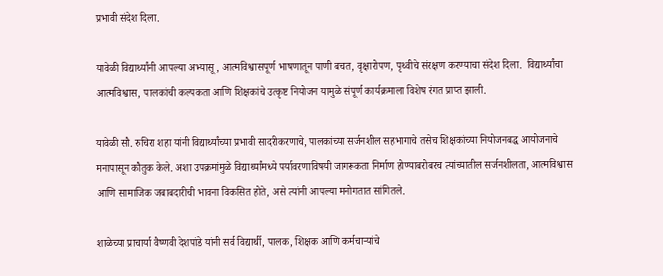प्रभावी संदेश दिला.

यावेळी विद्यार्थ्यांनी आपल्या अभ्यासू, आत्मविश्वासपूर्ण भाषणातून पाणी बचत, वृक्षारोपण, पृथ्वीचे संरक्षण करण्याचा संदेश दिला.  विद्यार्थ्यांचा आत्मविश्वास, पालकांची कल्पकता आणि शिक्षकांचे उत्कृष्ट नियोजन यामुळे संपूर्ण कार्यक्रमाला विशेष रंगत प्राप्त झाली.

यावेळी सौ. रुचिरा शहा यांनी विद्यार्थ्यांच्या प्रभावी सादरीकरणाचे, पालकांच्या सर्जनशील सहभागाचे तसेच शिक्षकांच्या नियोजनबद्ध आयोजनाचे मनापासून कौतुक केले. अशा उपक्रमांमुळे विद्यार्थ्यांमध्ये पर्यावरणाविषयी जागरूकता निर्माण होण्याबरोबरच त्यांच्यातील सर्जनशीलता, आत्मविश्वास आणि सामाजिक जबाबदारीची भावना विकसित होते, असे त्यांनी आपल्या मनोगतात सांगितले.

शाळेच्या प्राचार्या वैष्णवी देशपांडे यांनी सर्व विद्यार्थी, पालक, शिक्षक आणि कर्मचाऱ्यांचे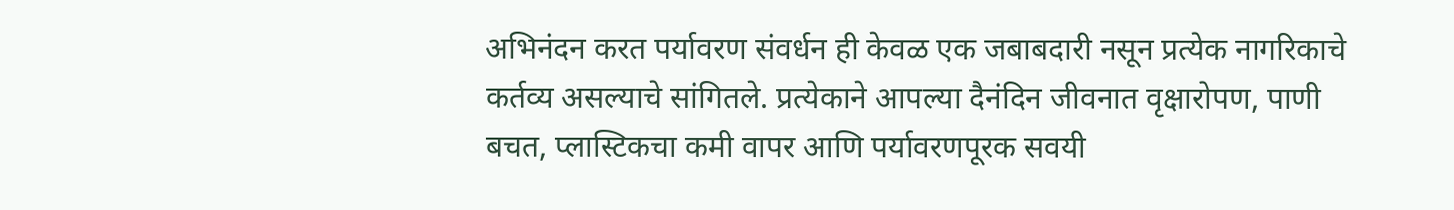अभिनंदन करत पर्यावरण संवर्धन ही केवळ एक जबाबदारी नसून प्रत्येक नागरिकाचे कर्तव्य असल्याचे सांगितले. प्रत्येकाने आपल्या दैनंदिन जीवनात वृक्षारोपण, पाणी बचत, प्लास्टिकचा कमी वापर आणि पर्यावरणपूरक सवयी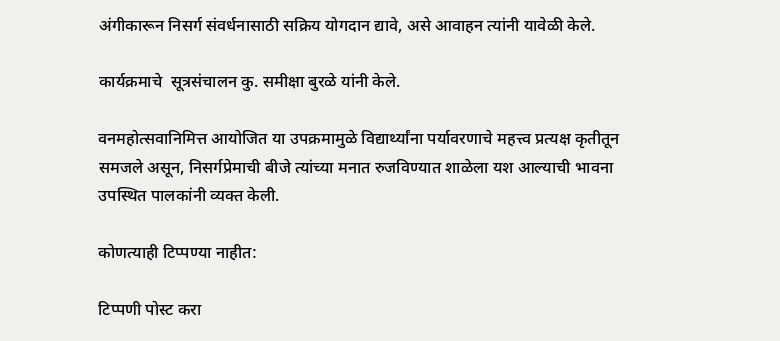अंगीकारून निसर्ग संवर्धनासाठी सक्रिय योगदान द्यावे, असे आवाहन त्यांनी यावेळी केले.

कार्यक्रमाचे  सूत्रसंचालन कु. समीक्षा बुरळे यांनी केले.

वनमहोत्सवानिमित्त आयोजित या उपक्रमामुळे विद्यार्थ्यांना पर्यावरणाचे महत्त्व प्रत्यक्ष कृतीतून समजले असून, निसर्गप्रेमाची बीजे त्यांच्या मनात रुजविण्यात शाळेला यश आल्याची भावना उपस्थित पालकांनी व्यक्त केली.

कोणत्याही टिप्पण्‍या नाहीत:

टिप्पणी पोस्ट करा